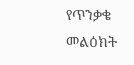የጥንቃቄ መልዕክት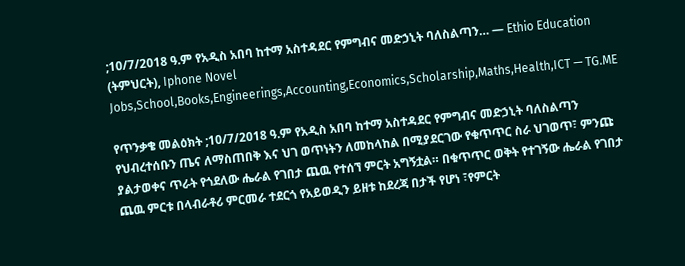;10/7/2018 ዓ.ም የአዲስ አበባ ከተማ አስተዳደር የምግብና መድኃኒት ባለስልጣን… — Ethio Education (ትምህርት), Iphone Novel Jobs,School,Books,Engineerings,Accounting,Economics,Scholarship,Maths,Health,ICT — TG.ME

የጥንቃቄ መልዕክት ;10/7/2018 ዓ.ም የአዲስ አበባ ከተማ አስተዳደር የምግብና መድኃኒት ባለስልጣን የህብረተሰቡን ጤና ለማስጠበቅ እና ህገ ወጥነትን ለመከላከል በሚያደርገው የቁጥጥር ስራ ህገወጥ፣ ምንጩ ያልታወቀና ጥራት የጎደለው ሔራል የገበታ ጨዉ የተሰኘ ምርት አግኝቷል። በቁጥጥር ወቅት የተገኝው ሔራል የገበታ ጨዉ ምርቱ በላብራቶሪ ምርመራ ተደርጎ የአይወዲን ይዘቱ ከደረጃ በታች የሆነ ፣የምርት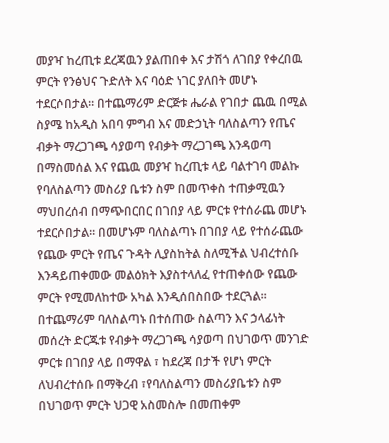መያዣ ከረጢቱ ደረጃዉን ያልጠበቀ እና ታሽጎ ለገበያ የቀረበዉ ምርት የንፅህና ጉድለት እና ባዕድ ነገር ያለበት መሆኑ ተደርሶበታል። በተጨማሪም ድርጅቱ ሔራል የገበታ ጨዉ በሚል ስያሜ ከአዲስ አበባ ምግብ እና መድኃኒት ባለስልጣን የጤና ብቃት ማረጋገጫ ሳያወጣ የብቃት ማረጋገጫ እንዳወጣ በማስመሰል እና የጨዉ መያዣ ከረጢቱ ላይ ባልተገባ መልኩ የባለስልጣን መስሪያ ቤቱን ስም በመጥቀስ ተጠቃሚዉን ማህበረሰብ በማጭበርበር በገበያ ላይ ምርቱ የተሰራጨ መሆኑ ተደርሶበታል፡፡ በመሆኑም ባለስልጣኑ በገበያ ላይ የተሰራጨው የጨው ምርት የጤና ጉዳት ሊያስከትል ስለሚችል ህብረተሰቡ እንዳይጠቀመው መልዕክት እያስተላለፈ የተጠቀሰው የጨው ምርት የሚመለከተው አካል እንዲሰበስበው ተደርጓል፡፡ በተጨማሪም ባለስልጣኑ በተሰጠው ስልጣን እና ኃላፊነት መሰረት ድርጁቱ የብቃት ማረጋገጫ ሳያወጣ በህገወጥ መንገድ ምርቱ በገበያ ላይ በማዋል ፣ ከደረጃ በታች የሆነ ምርት ለህብረተሰቡ በማቅረብ ፣የባለስልጣን መስሪያቤቱን ስም በህገወጥ ምርት ህጋዊ አስመስሎ በመጠቀም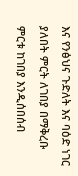እና የንፅህና ጉድለት እና ባዕድ ነገር ያለበት ምርት ለገበያ በማቅረቡ ምርቱ ከገበያ እንዲሰበሰብ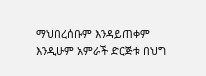ማህበረሰቡም እንዳይጠቀም እንዲሁም አምራች ድርጅቱ በህግ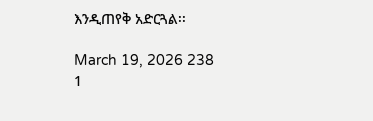እንዲጠየቅ አድርጓል፡፡

March 19, 2026 238 1